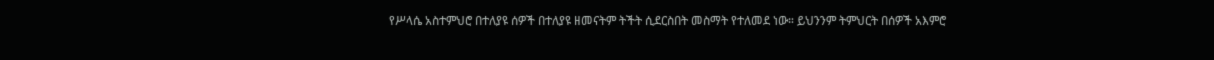የሥላሴ አስተምህሮ በተለያዩ ሰዎች በተለያዩ ዘመናትም ትችት ሲደርስበት መስማት የተለመደ ነው። ይህንንም ትምህርት በሰዎች አእምሮ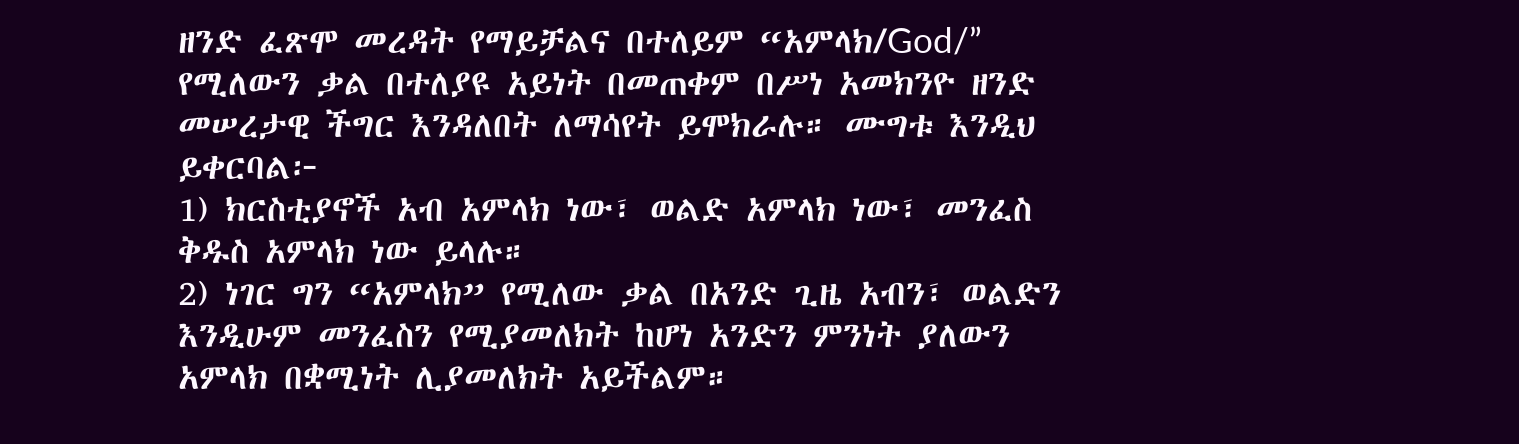ዘንድ ፈጽሞ መረዳት የማይቻልና በተለይም “አምላክ/God/” የሚለውን ቃል በተለያዩ አይነት በመጠቀም በሥነ አመክንዮ ዘንድ መሠረታዊ ችግር እንዳለበት ለማሳየት ይሞክራሉ። ሙግቱ እንዲህ ይቀርባል፦
1) ክርስቲያኖች አብ አምላክ ነው፣ ወልድ አምላክ ነው፣ መንፈስ ቅዱስ አምላክ ነው ይላሉ።
2) ነገር ግን “አምላክ” የሚለው ቃል በአንድ ጊዜ አብን፣ ወልድን እንዲሁም መንፈስን የሚያመለክት ከሆነ አንድን ምንነት ያለውን አምላክ በቋሚነት ሊያመለክት አይችልም።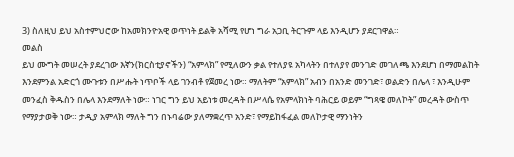3) ስለዚህ ይህ አስተምህሮው ከአመክንዮአዊ ወጥነት ይልቅ አሻሚ የሆነ ግራ አጋቢ ትርጉም ላይ እንዲሆን ያደርገዋል።
መልስ
ይህ ሙግት መሠረት ያደረገው እኛን(ክርስቲያኖችን) “አምላክ” የሚለውን ቃል የተለያዩ አካላትን በተለያየ መንገድ መገለጫ እንደሆነ በማመልከት እንደምንል አድርጎ ሙጉቱን በሥሑት ነጥቦች ላይ ገንብቶ የጀመረ ነው። ማለትም “አምላክ” አብን በአንድ መንገድ፣ ወልድን በሌላ ፣ እንዲሁም መንፈስ ቅዱስን በሌላ እንደማለት ነው። ነገር ግን ይህ አይነቱ መረዳት በሥላሴ የአምላክነት ባሕርይ ወይም “ግጻዌ መለኮት” መረዳት ውስጥ የማያታወቅ ነው። ታዲያ አምላክ ማለት ግን በኑባሬው ያለማቋረጥ አንድ፣ የማይከፋፈል መለኮታዊ ማንነትን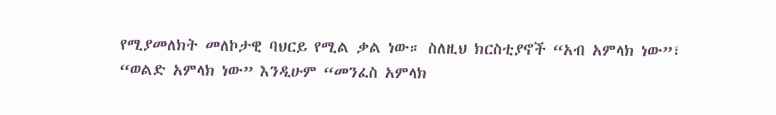የሚያመለክት መለኮታዊ ባህርይ የሚል ቃል ነው። ስለዚህ ክርስቲያኖች “አብ አምላክ ነው”፣ “ወልድ አምላክ ነው” እንዲሁም “መንፈስ አምላክ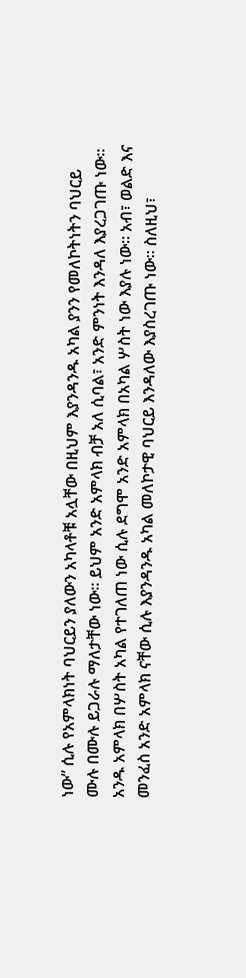ነው” ሲሉ የአምላክነት ባህርይን ያለውን አካላቶቹ አሏቸው በዚህም እያንዳንዱ አካል ያንን የመለኮትነትን ባህርይ ሙሉ በሙሉ ይጋራሉ ማለታቸው ነው። ይህም አንድ አምላክ ብቻ አለ ሲባል፣ አንድ ምንነት እንዳለ እያረጋገጡ ነው። አንዱ አምላክ በሦስት አካል የተገለጠ ነው ሲሉ ደግሞ አንድ አምላክ በአካል ሦስት ነው እያሉ ነው። አብ፣ ወልድ እና መንፈስ አንድ አምላክ ናቸው ሲሉ እያንዳንዱ አካል መለኮታዊ ባህርይ እንዳለው እያስረገጡ ነው። ስለዚህ፣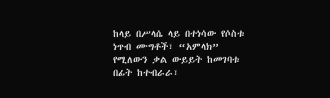ከላይ በሥላሴ ላይ በተነሳው የሶስቱ ነጥብ ሙግቶች፣ “አምላክ” የሚለውን ቃል ውይይት ከመገባቱ በፊት ከተብራራ፣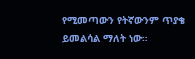የሚመጣውን የትኛውንም ጥያቄ ይመልሳል ማለት ነው።